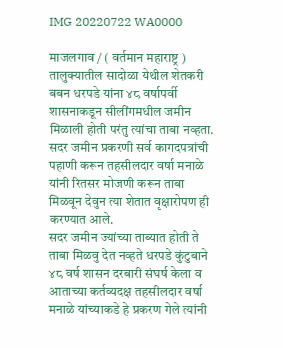IMG 20220722 WA0000

माजलगाव / ( वर्तमान महाराष्ट्र )
तालुक्यातील सादोळा येथील शेतकरी बबन धरपडे यांना ४८ वर्षापर्वी
शासनाकडून सीलींगमधील जमीन मिळाली होती परंतु त्यांचा ताबा नव्हता. सदर जमीन प्रकरणी सर्व कागदपत्रांची पहाणी करून तहसीलदार वर्षा मनाळे यांनी रितसर मोजणी करून ताबा मिळवून देवुन त्या शेतात वृक्षारोपण ही करण्यात आले.
सदर जमीन ज्यांच्या ताब्यात होती ते ताबा मिळवु देत नव्हते धरपडे कुंटुबाने ४८ वर्ष शासन दरबारी संघर्ष केला व आताच्या कर्तव्यदक्ष तहसीलदार वर्षा मनाळे यांच्याकडे हे प्रकरण गेले त्यांनी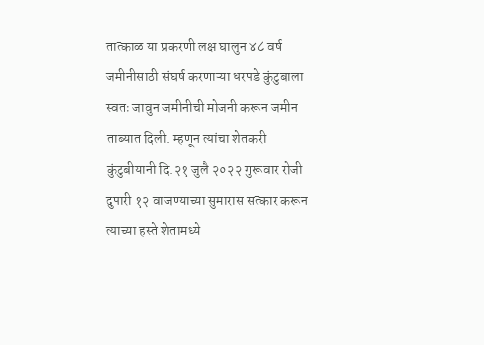तात्काळ या प्रकरणी लक्ष घालुन ४८ वर्ष जमीनीसाठी संघर्ष करणाऱ्या धरपडे कुंटुबाला स्वतः जावुन जमीनीची मोजनी करून जमीन ताब्यात दिली. म्हणून त्यांचा शेतकरी कुंटुबीयानी दि.२१ जुलै २०२२ गुरूवार रोजी दुपारी १२ वाजण्याच्या सुमारास सत्कार करून त्याच्या हस्ते शेतामध्ये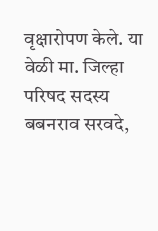वृक्षारोपण केले. या वेळी मा. जिल्हा परिषद सदस्य बबनराव सरवदे,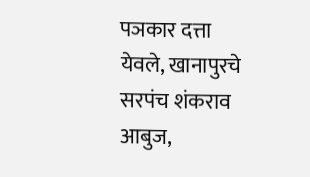पञकार दत्ता येवले, खानापुरचे सरपंच शंकराव आबुज,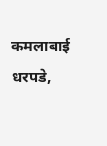कमलाबाई धरपडे,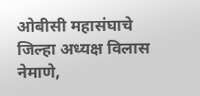ओबीसी महासंघाचे जिल्हा अध्यक्ष विलास नेमाणे,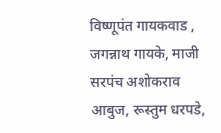विष्णूपंत गायकवाड , जगन्नाथ गायके, माजी सरपंच अशोकराव आबुज, रूस्तुम धरपडे,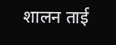शालन ताई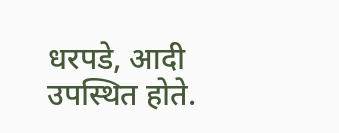धरपडे, आदी उपस्थित होते.